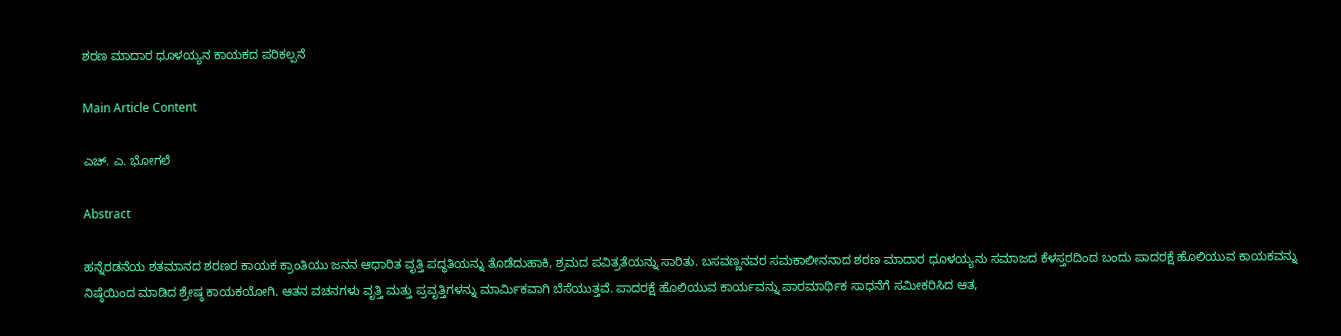ಶರಣ ಮಾದಾರ ಧೂಳಯ್ಯನ ಕಾಯಕದ ಪರಿಕಲ್ಪನೆ

Main Article Content

ಎಚ್. ಎ. ಭೋಗಲೆ

Abstract

ಹನ್ನೆರಡನೆಯ ಶತಮಾನದ ಶರಣರ ಕಾಯಕ ಕ್ರಾಂತಿಯು ಜನನ ಆಧಾರಿತ ವೃತ್ತಿ ಪದ್ಧತಿಯನ್ನು ತೊಡೆದುಹಾಕಿ, ಶ್ರಮದ ಪವಿತ್ರತೆಯನ್ನು ಸಾರಿತು. ಬಸವಣ್ಣನವರ ಸಮಕಾಲೀನನಾದ ಶರಣ ಮಾದಾರ ಧೂಳಯ್ಯನು ಸಮಾಜದ ಕೆಳಸ್ತರದಿಂದ ಬಂದು ಪಾದರಕ್ಷೆ ಹೊಲಿಯುವ ಕಾಯಕವನ್ನು ನಿಷ್ಠೆಯಿಂದ ಮಾಡಿದ ಶ್ರೇಷ್ಠ ಕಾಯಕಯೋಗಿ. ಆತನ ವಚನಗಳು ವೃತ್ತಿ ಮತ್ತು ಪ್ರವೃತ್ತಿಗಳನ್ನು ಮಾರ್ಮಿಕವಾಗಿ ಬೆಸೆಯುತ್ತವೆ. ಪಾದರಕ್ಷೆ ಹೊಲಿಯುವ ಕಾರ್ಯವನ್ನು ಪಾರಮಾರ್ಥಿಕ ಸಾಧನೆಗೆ ಸಮೀಕರಿಸಿದ ಆತ,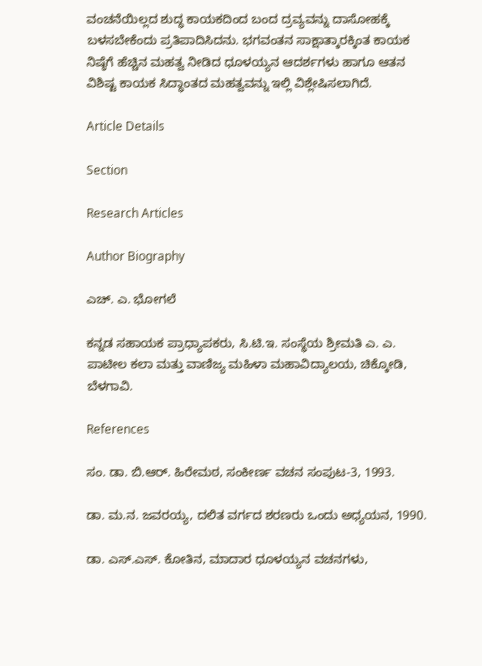ವಂಚನೆಯಿಲ್ಲದ ಶುದ್ಧ ಕಾಯಕದಿಂದ ಬಂದ ದ್ರವ್ಯವನ್ನು ದಾಸೋಹಕ್ಕೆ ಬಳಸಬೇಕೆಂದು ಪ್ರತಿಪಾದಿಸಿದನು. ಭಗವಂತನ ಸಾಕ್ಷಾತ್ಕಾರಕ್ಕಿಂತ ಕಾಯಕ ನಿಷ್ಠೆಗೆ ಹೆಚ್ಚಿನ ಮಹತ್ವ ನೀಡಿದ ಧೂಳಯ್ಯನ ಆದರ್ಶಗಳು ಹಾಗೂ ಆತನ ವಿಶಿಷ್ಟ ಕಾಯಕ ಸಿದ್ಧಾಂತದ ಮಹತ್ವವನ್ನು ಇಲ್ಲಿ ವಿಶ್ಲೇಷಿಸಲಾಗಿದೆ.

Article Details

Section

Research Articles

Author Biography

ಎಚ್. ಎ. ಭೋಗಲೆ

ಕನ್ನಡ ಸಹಾಯಕ ಪ್ರಾಧ್ಯಾಪಕರು, ಸಿ.ಟಿ.ಇ. ಸಂಸ್ಥೆಯ ಶ್ರೀಮತಿ ಎ. ಎ. ಪಾಟೀಲ ಕಲಾ ಮತ್ತು ವಾಣಿಜ್ಯ ಮಹಿಳಾ ಮಹಾವಿದ್ಯಾಲಯ, ಚಿಕ್ಕೋಡಿ, ಬೆಳಗಾವಿ.

References

ಸಂ. ಡಾ. ಬಿ.ಆರ್. ಹಿರೇಮಠ, ಸಂಕೀರ್ಣ ವಚನ ಸಂಪುಟ-3, 1993.

ಡಾ. ಮ.ನ. ಜವರಯ್ಯ, ದಲಿತ ವರ್ಗದ ಶರಣರು ಒಂದು ಅಧ್ಯಯನ, 1990.

ಡಾ. ಎಸ್.ಎಸ್. ಕೋತಿನ, ಮಾದಾರ ಧೂಳಯ್ಯನ ವಚನಗಳು,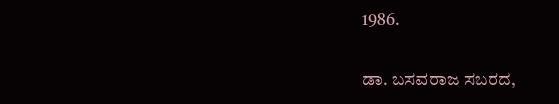1986.

ಡಾ. ಬಸವರಾಜ ಸಬರದ,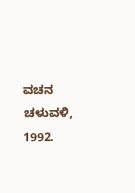ವಚನ ಚಳುವಳಿ, 1992.